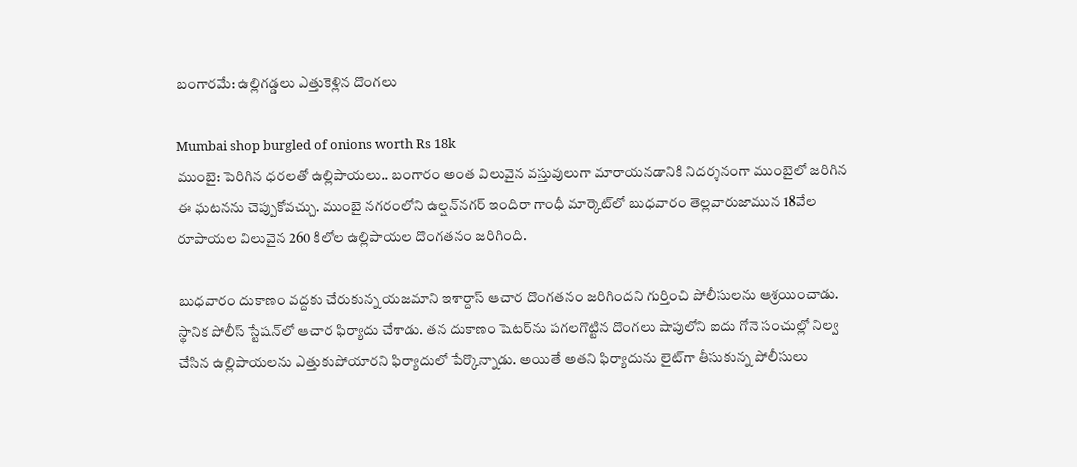బంగారమే: ఉల్లిగడ్డలు ఎత్తుకెళ్లిన దొంగలు

Mumbai shop burgled of onions worth Rs 18k
ముంబై: పెరిగిన ధరలతో ఉల్లిపాయలు.. బంగారం అంత విలువైన వస్తువులుగా మారాయనడానికి నిదర్శనంగా ముంబైలో జరిగిన ఈ ఘటనను చెప్పుకోవచ్చు. ముంబై నగరంలోని ఉల్షన్‌నగర్ ఇందిరా గాంధీ మార్కెట్‌లో బుధవారం తెల్లవారుజామున 18వేల రూపాయల విలువైన 260 కిలోల ఉల్లిపాయల దొంగతనం జరిగింది.

బుధవారం దుకాణం వద్దకు చేరుకున్న యజమాని ఇశార్దాస్ ఆచార దొంగతనం జరిగిందని గుర్తించి పోలీసులను ఆశ్రయించాడు. స్థానిక పోలీస్ స్టేషన్‌లో ఆచార ఫిర్యాదు చేశాడు. తన దుకాణం షెటర్‌ను పగలగొట్టిన దొంగలు షాపులోని ఐదు గోనె సంచుల్లో నిల్వ చేసిన ఉల్లిపాయలను ఎత్తుకుపోయారని ఫిర్యాదులో పేర్కొన్నాడు. అయితే అతని ఫిర్యాదును లైట్‌గా తీసుకున్న పోలీసులు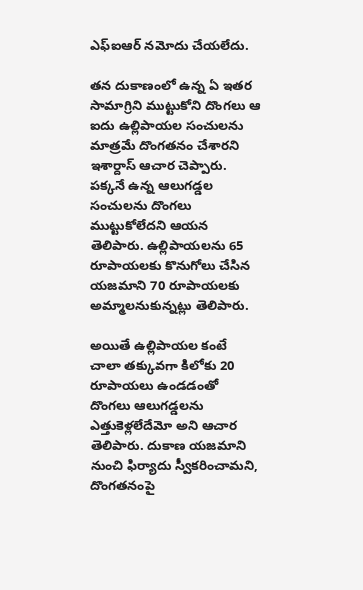ఎఫ్ఐఆర్ నమోదు చేయలేదు.

తన దుకాణంలో ఉన్న ఏ ఇతర సామాగ్రిని ముట్టుకోని దొంగలు ఆ ఐదు ఉల్లిపాయల సంచులను మాత్రమే దొంగతనం చేశారని ఇశార్దాస్ ఆచార చెప్పారు. పక్కనే ఉన్న ఆలుగడ్డల సంచులను దొంగలు ముట్టుకోలేదని ఆయన తెలిపారు. ఉల్లిపాయలను 65 రూపాయలకు కొనుగోలు చేసిన యజమాని 70 రూపాయలకు అమ్మాలనుకున్నట్లు తెలిపారు.

అయితే ఉల్లిపాయల కంటే చాలా తక్కువగా కిలోకు 20 రూపాయలు ఉండడంతో దొంగలు ఆలుగడ్డలను ఎత్తుకెళ్లలేదేమో అని ఆచార తెలిపారు. దుకాణ యజమాని నుంచి ఫిర్యాదు స్వీకరించామని, దొంగతనంపై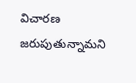విచారణ జరుపుతున్నామని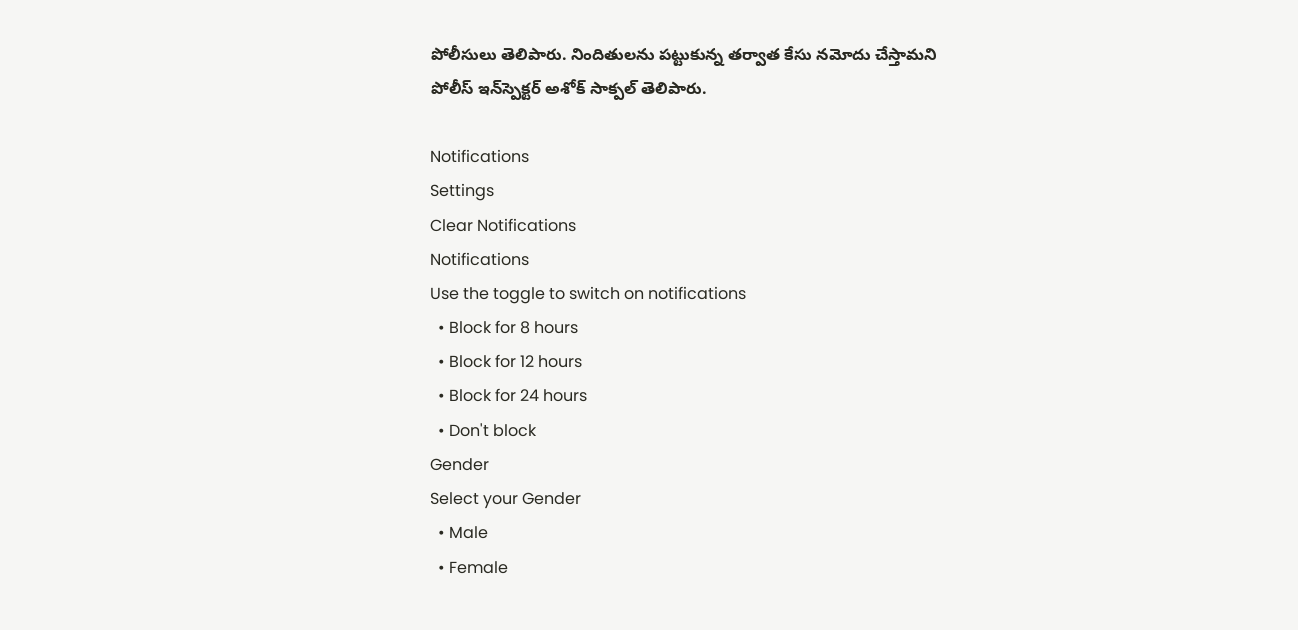పోలీసులు తెలిపారు. నిందితులను పట్టుకున్న తర్వాత కేసు నమోదు చేస్తామని పోలీస్ ఇన్‌స్పెక్టర్ అశోక్ సాక్పల్ తెలిపారు.

Notifications
Settings
Clear Notifications
Notifications
Use the toggle to switch on notifications
  • Block for 8 hours
  • Block for 12 hours
  • Block for 24 hours
  • Don't block
Gender
Select your Gender
  • Male
  • Female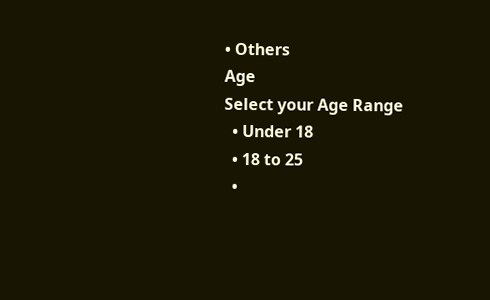• Others
Age
Select your Age Range
  • Under 18
  • 18 to 25
  •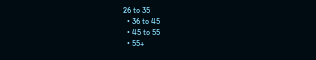26 to 35
  • 36 to 45
  • 45 to 55
  • 55+